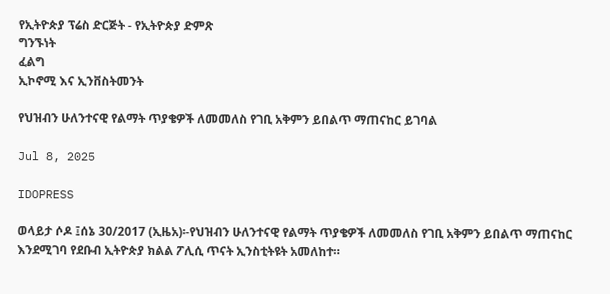የኢትዮጵያ ፕሬስ ድርጅት - የኢትዮጵያ ድምጽ
ግንኙነት
ፈልግ
ኢኮኖሚ እና ኢንቨስትመንት

የህዝብን ሁለንተናዊ የልማት ጥያቄዎች ለመመለስ የገቢ አቅምን ይበልጥ ማጠናከር ይገባል

Jul 8, 2025

IDOPRESS

ወላይታ ሶዶ ፤ሰኔ 30/2017 (ኢዜአ)፡-የህዝብን ሁለንተናዊ የልማት ጥያቄዎች ለመመለስ የገቢ አቅምን ይበልጥ ማጠናከር እንደሚገባ የደቡብ ኢትዮጵያ ክልል ፖሊሲ ጥናት ኢንስቲትዩት አመለከተ።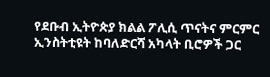የደቡብ ኢትዮጵያ ክልል ፖሊሲ ጥናትና ምርምር ኢንስትቲዩት ከባለድርሻ አካላት ቢሮዎች ጋር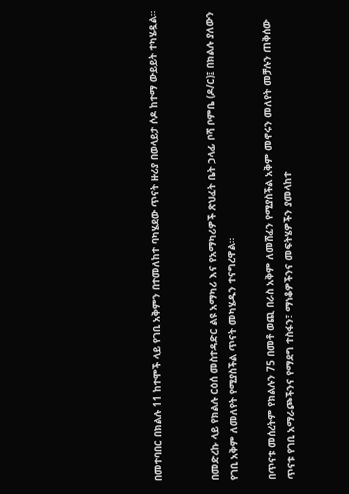በመተባበር በክልሉ 11 ከተሞች ላይ የገቢ አቅምን በተመለከተ ባካሄደው ጥናት ዙሪያ በወላይታ ሶዶ ከተማ ውይይት ተካሄዷል።


በመድረኩ ላይ የክልሉ ርዕሰ መስተዳድር ልዩ አማካሪ እና የአማካሪዎች ጽህፈት ቤት ኃላፊ ቦሻ ቦምቤ (ዶ/ር)፤ በክልሉ ያለውን የገቢ አቅም ለመለየት የሚያስችል ጥናት መካሄዱን ተናግረዋል።

በጥናቱ መሰረትም የክልሉን 75 በመቶ ወጪ በራስ አቅም ለመሸፈን የሚያስችል አቅም መኖሩን መለየት መቻሉን ጠቅሰው ጥናቱ የገቢ አማራጮችንና የማደግ ተስፋን፣ ማነቆዎችንና መፍትሄዎችን ያመላከተ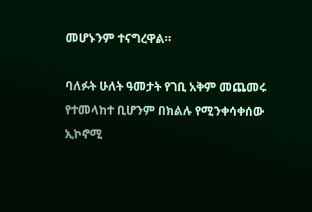መሆኑንም ተናግረዋል።

ባለፉት ሁለት ዓመታት የገቢ አቅም መጨመሩ የተመላከተ ቢሆንም በክልሉ የሚንቀሳቀሰው ኢኮኖሚ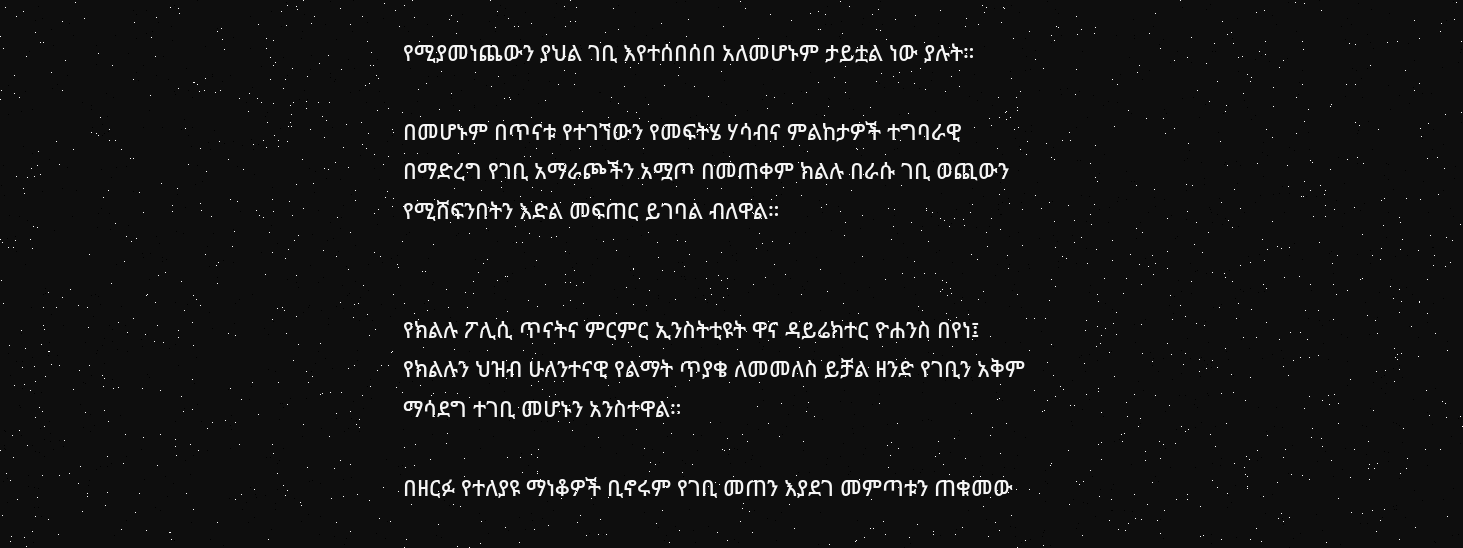የሚያመነጨውን ያህል ገቢ እየተሰበሰበ አለመሆኑም ታይቷል ነው ያሉት።

በመሆኑም በጥናቱ የተገኘውን የመፍትሄ ሃሳብና ምልከታዎች ተግባራዊ በማድረግ የገቢ አማራጮችን አሟጦ በመጠቀም ክልሉ በራሱ ገቢ ወጪውን የሚሸፍንበትን እድል መፍጠር ይገባል ብለዋል።


የክልሉ ፖሊሲ ጥናትና ምርምር ኢንስትቲዩት ዋና ዳይሬክተር ዮሐንስ በየነ፤ የክልሉን ህዝብ ሁለንተናዊ የልማት ጥያቄ ለመመለስ ይቻል ዘንድ የገቢን አቅም ማሳደግ ተገቢ መሆኑን አንስተዋል።

በዘርፉ የተለያዩ ማነቆዎች ቢኖሩም የገቢ መጠን እያደገ መምጣቱን ጠቁመው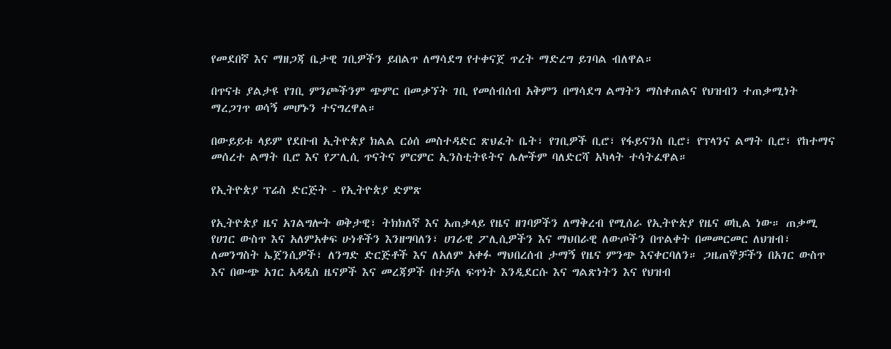የመደበኛ እና ማዘጋጃ ቤታዊ ገቢዎችን ይበልጥ ለማሳደግ የተቀናጀ ጥረት ማድረግ ይገባል ብለዋል።

በጥናቱ ያልታዩ የገቢ ምንጮችንም ጭምር በመቃኘት ገቢ የመሰብሰብ አቅምን በማሳደግ ልማትን ማስቀጠልና የህዝብን ተጠቃሚነት ማረጋገጥ ወሳኝ መሆኑን ተናግረዋል።

በውይይቱ ላይም የደቡብ ኢትዮጵያ ክልል ርዕሰ መስተዳድር ጽህፈት ቤት፣ የገቢዎች ቢሮ፣ የፋይናንስ ቢሮ፣ የፕላንና ልማት ቢሮ፣ የከተማና መሰረተ ልማት ቢሮ እና የፖሊሲ ጥናትና ምርምር ኢንስቲትዩትና ሌሎችም ባለድርሻ አካላት ተሳትፈዋል።

የኢትዮጵያ ፕሬስ ድርጅት - የኢትዮጵያ ድምጽ

የኢትዮጵያ ዜና አገልግሎት ወቅታዊ፣ ትክክለኛ እና አጠቃላይ የዜና ዘገባዎችን ለማቅረብ የሚሰራ የኢትዮጵያ የዜና ወኪል ነው። ጠቃሚ የሀገር ውስጥ እና አለምአቀፍ ሁነቶችን እንዘግባለን፣ ሀገራዊ ፖሊሲዎችን እና ማህበራዊ ለውጦችን በጥልቀት በመመርመር ለህዝብ፣ ለመንግስት ኤጀንሲዎች፣ ለንግድ ድርጅቶች እና ለአለም አቀፉ ማህበረሰብ ታማኝ የዜና ምንጭ እናቀርባለን። ጋዜጠኞቻችን በአገር ውስጥ እና በውጭ አገር አዳዲስ ዜናዎች እና መረጃዎች በተቻለ ፍጥነት እንዲደርሱ እና ግልጽነትን እና የህዝብ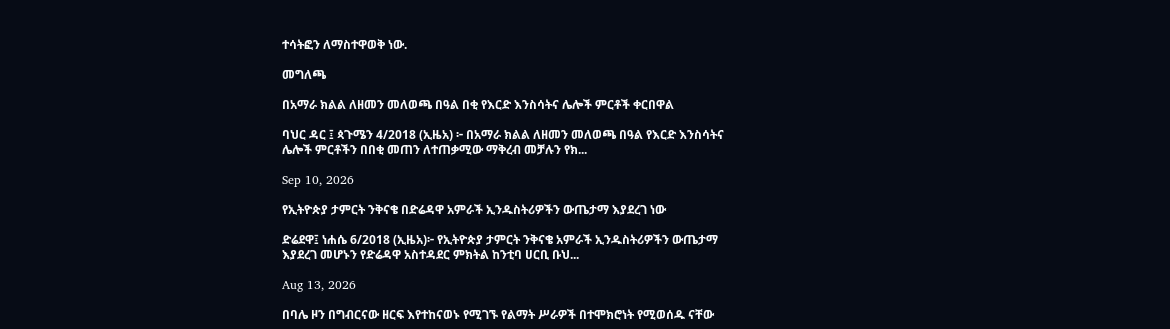ተሳትፎን ለማስተዋወቅ ነው.

መግለጫ

በአማራ ክልል ለዘመን መለወጫ በዓል በቂ የእርድ እንስሳትና ሌሎች ምርቶች ቀርበዋል

ባህር ዳር ፤ ጳጉሜን 4/2018 (ኢዜአ) ፦ በአማራ ክልል ለዘመን መለወጫ በዓል የእርድ እንስሳትና ሌሎች ምርቶችን በበቂ መጠን ለተጠቃሚው ማቅረብ መቻሉን የክ...

Sep 10, 2026

የኢትዮጵያ ታምርት ንቅናቄ በድሬዳዋ አምራች ኢንዱስትሪዎችን ውጤታማ እያደረገ ነው

ድሬደዋ፤ ነሐሴ 6/2018 (ኢዜአ)፦ የኢትዮጵያ ታምርት ንቅናቄ አምራች ኢንዱስትሪዎችን ውጤታማ እያደረገ መሆኑን የድሬዳዋ አስተዳደር ምክትል ከንቲባ ሀርቢ ቡህ...

Aug 13, 2026

በባሌ ዞን በግብርናው ዘርፍ እየተከናወኑ የሚገኙ የልማት ሥራዎች በተሞክሮነት የሚወሰዱ ናቸው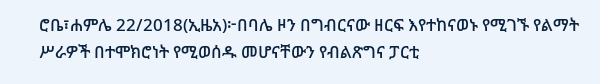ሮቤ፣ሐምሌ 22/2018(ኢዜአ)፦በባሌ ዞን በግብርናው ዘርፍ እየተከናወኑ የሚገኙ የልማት ሥራዎች በተሞክሮነት የሚወሰዱ መሆናቸውን የብልጽግና ፓርቲ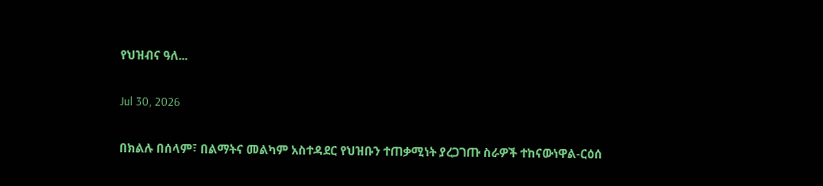የህዝብና ዓለ...

Jul 30, 2026

በክልሉ በሰላም፣ በልማትና መልካም አስተዳደር የህዝቡን ተጠቃሚነት ያረጋገጡ ስራዎች ተከናውነዋል-ርዕሰ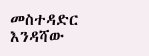መስተዳድር እንዳሻው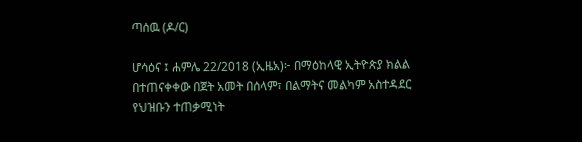ጣሰዉ (ዶ/ር)

ሆሳዕና ፤ ሐምሌ 22/2018 (ኢዜአ)፦ በማዕከላዊ ኢትዮጵያ ክልል በተጠናቀቀው በጀት አመት በሰላም፣ በልማትና መልካም አስተዳደር የህዝቡን ተጠቃሚነት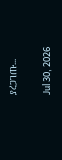ያረጋገጡ...

Jul 30, 2026